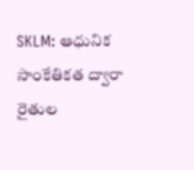SKLM: ఆధునిక సాంకేతికత ద్వారా రైతుల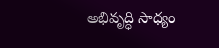అభివృద్ధి సాధ్యం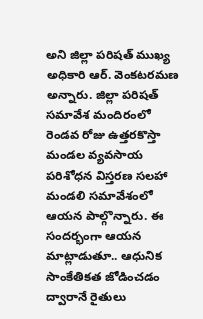అని జిల్లా పరిషత్ ముఖ్య అధికారి ఆర్. వెంకటరమణ అన్నారు. జిల్లా పరిషత్ సమావేశ మందిరంలో రెండవ రోజు ఉత్తరకొస్తా మండల వ్యవసాయ పరిశోధన విస్తరణ సలహా మండలి సమావేశంలో ఆయన పాల్గొన్నారు. ఈ సందర్భంగా ఆయన మాట్లాడుతూ.. ఆధునిక సాంకేతికత జోడించడం ద్వారానే రైతులు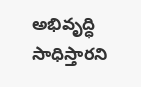అభివృద్ధి సాధిస్తారని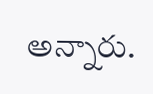అన్నారు.